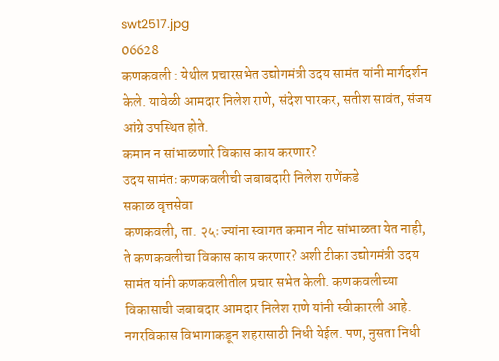swt2517.jpg
06628
कणकवली : येथील प्रचारसभेत उद्योगमंत्री उदय सामंत यांनी मार्गदर्शन केले. यावेळी आमदार निलेश राणे, संदेश पारकर, सतीश सावंत, संजय आंग्रे उपस्थित होते.
कमान न सांभाळणारे विकास काय करणार?
उदय सामंतः कणकवलीची जबाबदारी निलेश राणेंकडे
सकाळ वृत्तसेवा
कणकवली, ता. २५ः ज्यांना स्वागत कमान नीट सांभाळता येत नाही, ते कणकवलीचा विकास काय करणार? अशी टीका उद्योगमंत्री उदय सामंत यांनी कणकवलीतील प्रचार सभेत केली. कणकवलीच्या विकासाची जबाबदार आमदार निलेश राणे यांनी स्वीकारली आहे. नगरविकास विभागाकडून शहरासाठी निधी येईल. पण, नुसता निधी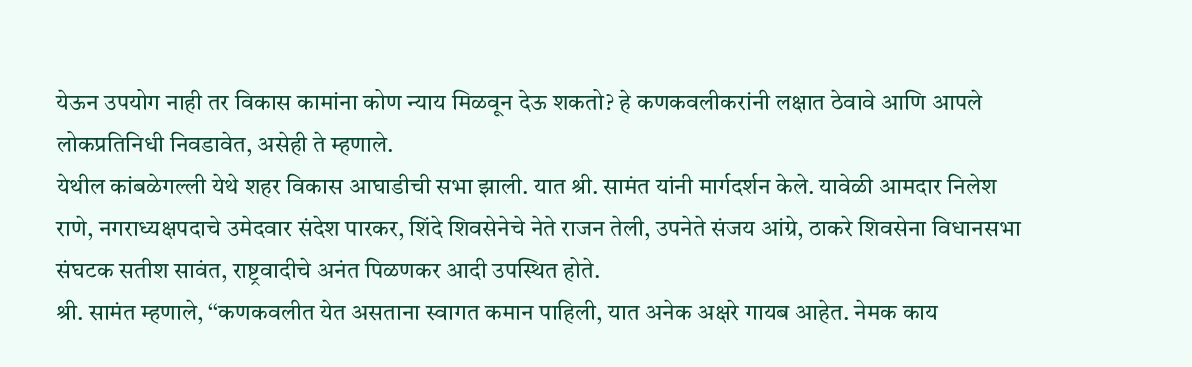येऊन उपयोग नाही तर विकास कामांना कोण न्याय मिळवून देऊ शकतो? हे कणकवलीकरांनी लक्षात ठेवावे आणि आपले लोकप्रतिनिधी निवडावेत, असेही ते म्हणाले.
येथील कांबळेगल्ली येथे शहर विकास आघाडीची सभा झाली. यात श्री. सामंत यांनी मार्गदर्शन केले. यावेळी आमदार निलेश राणे, नगराध्यक्षपदाचे उमेदवार संदेश पारकर, शिंदे शिवसेनेचे नेते राजन तेली, उपनेते संजय आंग्रे, ठाकरे शिवसेना विधानसभा संघटक सतीश सावंत, राष्ट्रवादीचे अनंत पिळणकर आदी उपस्थित होते.
श्री. सामंत म्हणाले, ‘‘कणकवलीत येत असताना स्वागत कमान पाहिली, यात अनेक अक्षरे गायब आहेत. नेमक काय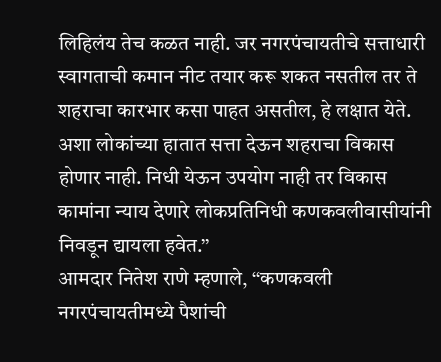लिहिलंय तेच कळत नाही. जर नगरपंचायतीचे सत्ताधारी स्वागताची कमान नीट तयार करू शकत नसतील तर ते शहराचा कारभार कसा पाहत असतील, हे लक्षात येते. अशा लोकांच्या हातात सत्ता देऊन शहराचा विकास होणार नाही. निधी येऊन उपयोग नाही तर विकास कामांना न्याय देणारे लोकप्रतिनिधी कणकवलीवासीयांनी निवडून द्यायला हवेत.’’
आमदार नितेश राणे म्हणाले, ‘‘कणकवली नगरपंचायतीमध्ये पैशांची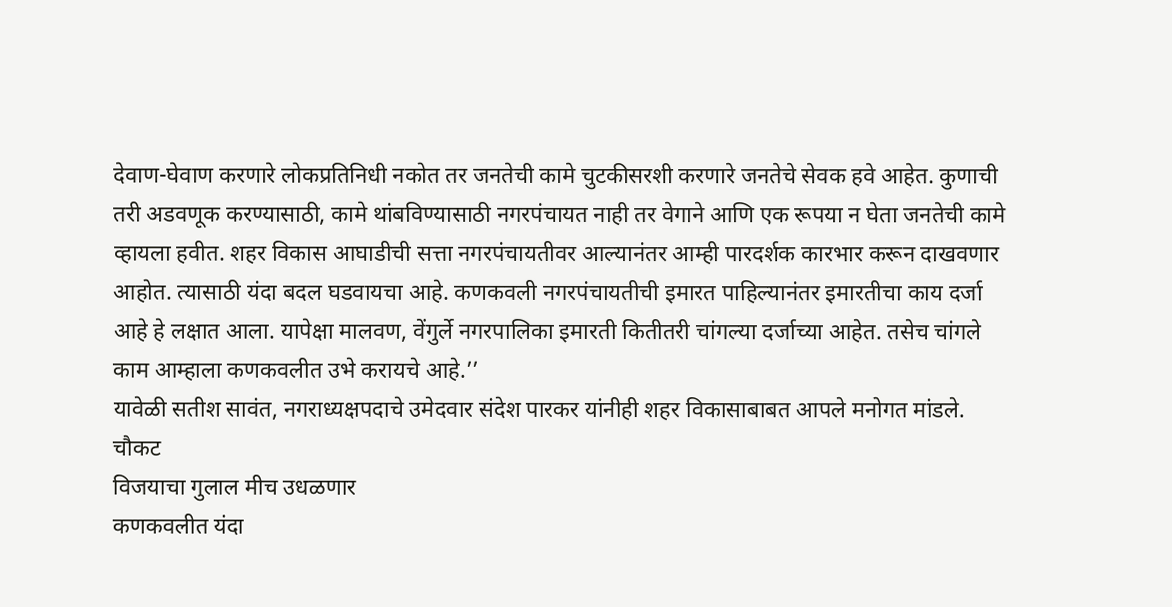देवाण-घेवाण करणारे लोकप्रतिनिधी नकोत तर जनतेची कामे चुटकीसरशी करणारे जनतेचे सेवक हवे आहेत. कुणाची तरी अडवणूक करण्यासाठी, कामे थांबविण्यासाठी नगरपंचायत नाही तर वेगाने आणि एक रूपया न घेता जनतेची कामे व्हायला हवीत. शहर विकास आघाडीची सत्ता नगरपंचायतीवर आल्यानंतर आम्ही पारदर्शक कारभार करून दाखवणार आहोत. त्यासाठी यंदा बदल घडवायचा आहे. कणकवली नगरपंचायतीची इमारत पाहिल्यानंतर इमारतीचा काय दर्जा आहे हे लक्षात आला. यापेक्षा मालवण, वेंगुर्ले नगरपालिका इमारती कितीतरी चांगल्या दर्जाच्या आहेत. तसेच चांगले काम आम्हाला कणकवलीत उभे करायचे आहे.’’
यावेळी सतीश सावंत, नगराध्यक्षपदाचे उमेदवार संदेश पारकर यांनीही शहर विकासाबाबत आपले मनोगत मांडले.
चौकट
विजयाचा गुलाल मीच उधळणार
कणकवलीत यंदा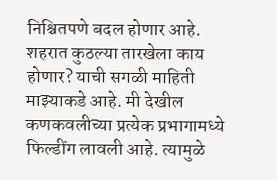निश्चितपणे बदल होणार आहे. शहरात कुठल्या तारखेला काय होणार? याची सगळी माहिती माझ्याकडे आहे. मी देखील कणकवलीच्या प्रत्येक प्रभागामध्ये फिल्डींग लावली आहे. त्यामुळे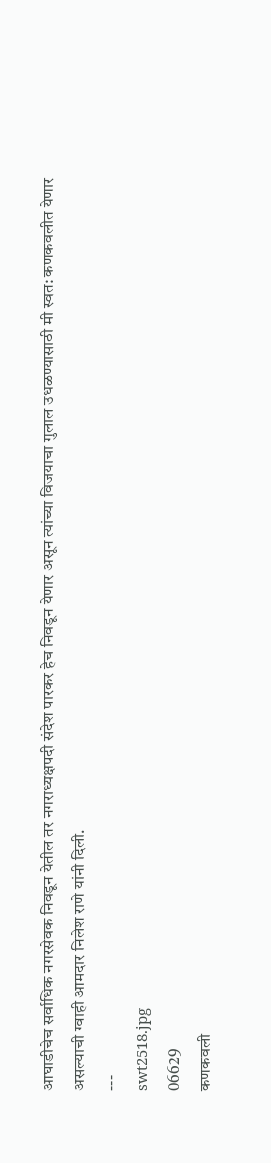आघाडीचेच सर्वाधिक नगरसेवक निवडून येतील तर नगराध्यक्षपदी संदेश पारकर हेच निवडून येणार असून त्यांच्या विजयाचा गुलाल उधळण्यासाठी मी स्वत: कणकवलीत येणार असल्याची ग्वाही आमदार निलेश राणे यांनी दिली.
---
swt2518.jpg
06629
कणकवली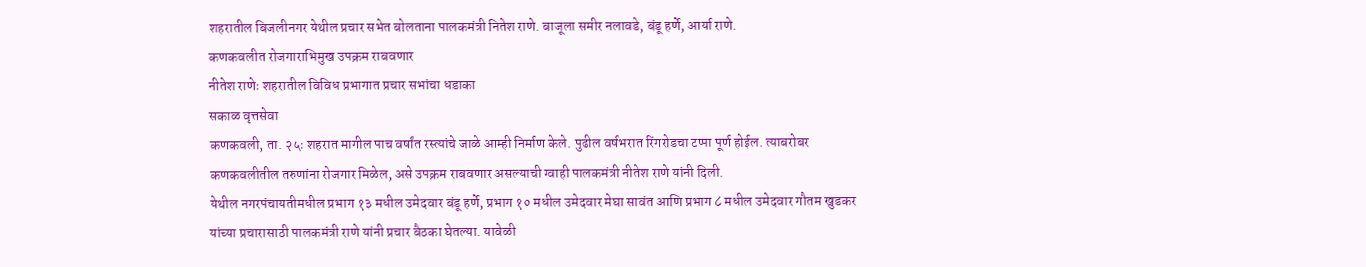शहरातील बिजलीनगर येथील प्रचार सभेत बोलताना पालकमंत्री नितेश राणे. बाजूला समीर नलावडे, बंडू हर्णे, आर्या राणे.
कणकवलीत रोजगाराभिमुख उपक्रम राबवणार
नीतेश राणेः शहरातील विविध प्रभागात प्रचार सभांचा धडाका
सकाळ वृत्तसेवा
कणकवली, ता. २५ः शहरात मागील पाच वर्षांत रस्त्यांचे जाळे आम्ही निर्माण केले. पुढील वर्षभरात रिंगरोडचा टप्पा पूर्ण होईल. त्याबरोबर कणकवलीतील तरुणांना रोजगार मिळेल, असे उपक्रम राबवणार असल्याची ग्वाही पालकमंत्री नीतेश राणे यांनी दिली.
येथील नगरपंचायतीमधील प्रभाग १३ मधील उमेदवार बंडू हर्णे, प्रभाग १० मधील उमेदवार मेघा सावंत आणि प्रभाग ८ मधील उमेदवार गौतम खुडकर यांच्या प्रचारासाठी पालकमंत्री राणे यांनी प्रचार बैठका घेतल्या. यावेळी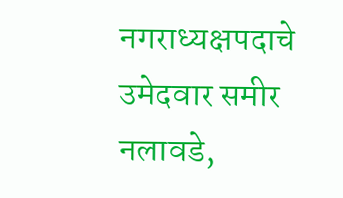नगराध्यक्षपदाचे उमेदवार समीर नलावडे,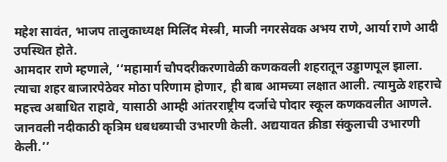महेश सावंत, भाजप तालुकाध्यक्ष मिलिंद मेस्त्री, माजी नगरसेवक अभय राणे, आर्या राणे आदी उपस्थित होते.
आमदार राणे म्हणाले, ‘‘महामार्ग चौपदरीकरणावेळी कणकवली शहरातून उड्डाणपूल झाला. त्याचा शहर बाजारपेठेवर मोठा परिणाम होणार, ही बाब आमच्या लक्षात आली. त्यामुळे शहराचे महत्त्व अबाधित राहावे, यासाठी आम्ही आंतरराष्ट्रीय दर्जाचे पोदार स्कूल कणकवलीत आणले. जानवली नदीकाठी कृत्रिम धबधब्याची उभारणी केली. अद्ययावत क्रीडा संकुलाची उभारणी केली.’’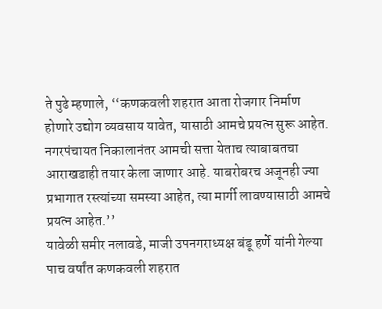ते पुढे म्हणाले, ‘‘कणकवली शहरात आता रोजगार निर्माण होणारे उद्योग व्यवसाय यावेत, यासाठी आमचे प्रयत्न सुरू आहेत. नगरपंचायत निकालानंतर आमची सत्ता येताच त्याबाबतचा आराखडाही तयार केला जाणार आहे. याबरोबरच अजूनही ज्या प्रभागात रस्त्यांच्या समस्या आहेत, त्या मार्गी लावण्यासाठी आमचे प्रयत्न आहेत.’’
यावेळी समीर नलावडे, माजी उपनगराध्यक्ष बंडू हर्णे यांनी गेल्या पाच वर्षांत कणकवली शहरात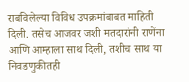राबविलेल्या विविध उपक्रमांबाबत माहिती दिली. तसेच आजवर जशी मतदारांनी राणेंना आणि आम्हाला साथ दिली, तशीच साथ या निवडणुकीतही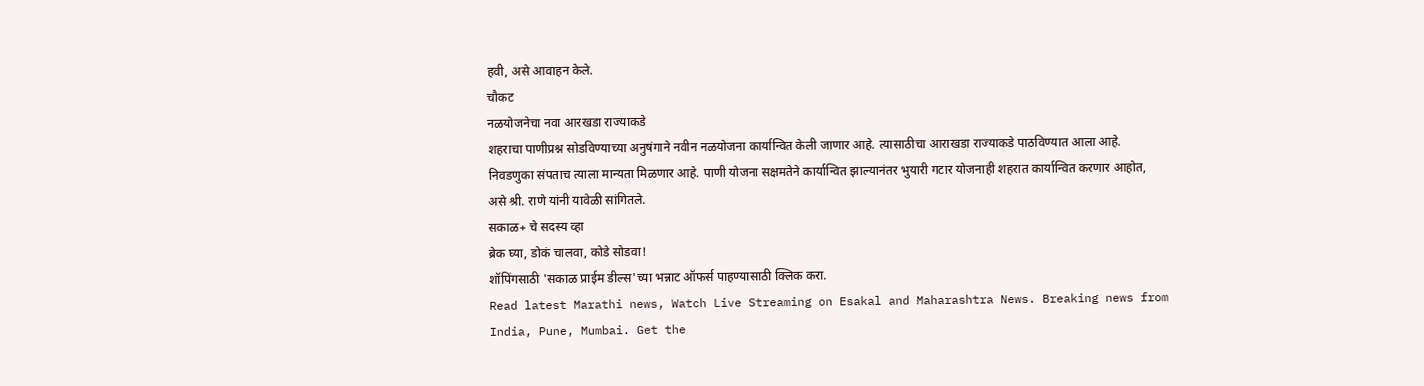हवी, असे आवाहन केले.
चौकट
नळयोजनेचा नवा आरखडा राज्याकडे
शहराचा पाणीप्रश्न सोडविण्याच्या अनुषंगाने नवीन नळयोजना कार्यान्वित केली जाणार आहे. त्यासाठीचा आराखडा राज्याकडे पाठविण्यात आला आहे. निवडणुका संपताच त्याला मान्यता मिळणार आहे. पाणी योजना सक्षमतेने कार्यान्वित झाल्यानंतर भुयारी गटार योजनाही शहरात कार्यान्वित करणार आहोत, असे श्री. राणे यांनी यावेळी सांगितले.
सकाळ+ चे सदस्य व्हा
ब्रेक घ्या, डोकं चालवा, कोडे सोडवा!
शॉपिंगसाठी 'सकाळ प्राईम डील्स'च्या भन्नाट ऑफर्स पाहण्यासाठी क्लिक करा.
Read latest Marathi news, Watch Live Streaming on Esakal and Maharashtra News. Breaking news from India, Pune, Mumbai. Get the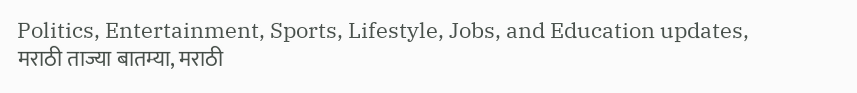Politics, Entertainment, Sports, Lifestyle, Jobs, and Education updates, मराठी ताज्या बातम्या, मराठी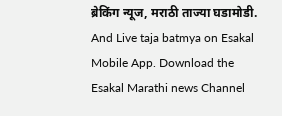ब्रेकिंग न्यूज, मराठी ताज्या घडामोडी. And Live taja batmya on Esakal Mobile App. Download the Esakal Marathi news Channel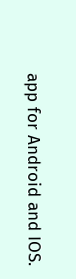app for Android and IOS.